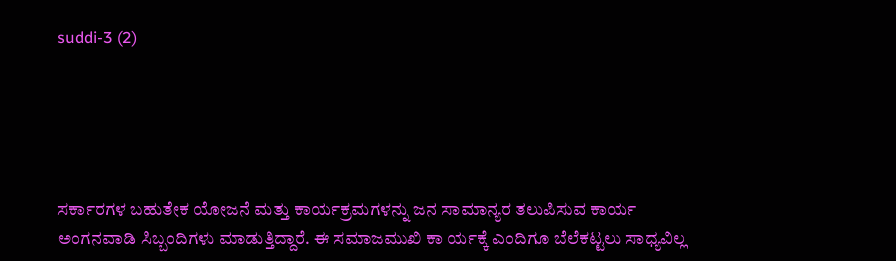suddi-3 (2)





ಸರ್ಕಾರಗಳ ಬಹುತೇಕ ಯೋಜನೆ ಮತ್ತು ಕಾರ್ಯಕ್ರಮಗಳನ್ನು ಜನ ಸಾಮಾನ್ಯರ ತಲುಪಿಸುವ ಕಾರ್ಯ ಅಂಗನವಾಡಿ ಸಿಬ್ಬಂದಿಗಳು ಮಾಡುತ್ತಿದ್ದಾರೆ. ಈ ಸಮಾಜಮುಖಿ ಕಾ ರ್ಯಕ್ಕೆ ಎಂದಿಗೂ ಬೆಲೆಕಟ್ಟಲು ಸಾಧ್ಯವಿಲ್ಲ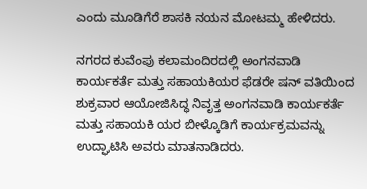ಎಂದು ಮೂಡಿಗೆರೆ ಶಾಸಕಿ ನಯನ ಮೋಟಮ್ಮ ಹೇಳಿದರು.

ನಗರದ ಕುವೆಂಪು ಕಲಾಮಂದಿರದಲ್ಲಿ ಅಂಗನವಾಡಿ ಕಾರ್ಯಕರ್ತೆ ಮತ್ತು ಸಹಾಯಕಿಯರ ಫೆಡರೇ ಷನ್ ವತಿಯಿಂದ ಶುಕ್ರವಾರ ಆಯೋಜಿಸಿದ್ಧ ನಿವೃತ್ತ ಅಂಗನವಾಡಿ ಕಾರ್ಯಕರ್ತೆ ಮತ್ತು ಸಹಾಯಕಿ ಯರ ಬೀಳ್ಕೊಡಿಗೆ ಕಾರ್ಯಕ್ರಮವನ್ನು ಉದ್ಘಾಟಿಸಿ ಅವರು ಮಾತನಾಡಿದರು.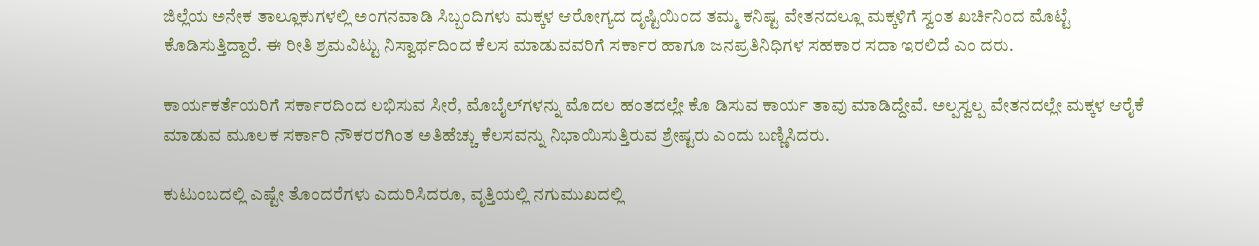ಜಿಲ್ಲೆಯ ಅನೇಕ ತಾಲ್ಲೂಕುಗಳಲ್ಲಿ ಅಂಗನವಾಡಿ ಸಿಬ್ಬಂದಿಗಳು ಮಕ್ಕಳ ಆರೋಗ್ಯದ ದೃಷ್ಟಿಯಿಂದ ತಮ್ಮ ಕನಿಷ್ಟ ವೇತನದಲ್ಲೂ ಮಕ್ಕಳಿಗೆ ಸ್ವಂತ ಖರ್ಚಿನಿಂದ ಮೊಟ್ಟೆ ಕೊಡಿಸುತ್ತಿದ್ದಾರೆ. ಈ ರೀತಿ ಶ್ರಮವಿಟ್ಟು ನಿಸ್ವಾರ್ಥದಿಂದ ಕೆಲಸ ಮಾಡುವವರಿಗೆ ಸರ್ಕಾರ ಹಾಗೂ ಜನಪ್ರತಿನಿಧಿಗಳ ಸಹಕಾರ ಸದಾ ಇರಲಿದೆ ಎಂ ದರು.

ಕಾರ್ಯಕರ್ತೆಯರಿಗೆ ಸರ್ಕಾರದಿಂದ ಲಭಿಸುವ ಸೀರೆ, ಮೊಬೈಲ್‍ಗಳನ್ನು ಮೊದಲ ಹಂತದಲ್ಲೇ ಕೊ ಡಿಸುವ ಕಾರ್ಯ ತಾವು ಮಾಡಿದ್ದೇವೆ. ಅಲ್ಪಸ್ವಲ್ಪ ವೇತನದಲ್ಲೇ ಮಕ್ಕಳ ಆರೈಕೆ ಮಾಡುವ ಮೂಲಕ ಸರ್ಕಾರಿ ನೌಕರರಗಿಂತ ಅತಿಹೆಚ್ಚು ಕೆಲಸವನ್ನು ನಿಭಾಯಿಸುತ್ತಿರುವ ಶ್ರೇಷ್ಟರು ಎಂದು ಬಣ್ಣಿಸಿದರು.

ಕುಟುಂಬದಲ್ಲಿ ಎಷ್ಟೇ ತೊಂದರೆಗಳು ಎದುರಿಸಿದರೂ, ವೃತ್ತಿಯಲ್ಲಿ ನಗುಮುಖದಲ್ಲಿ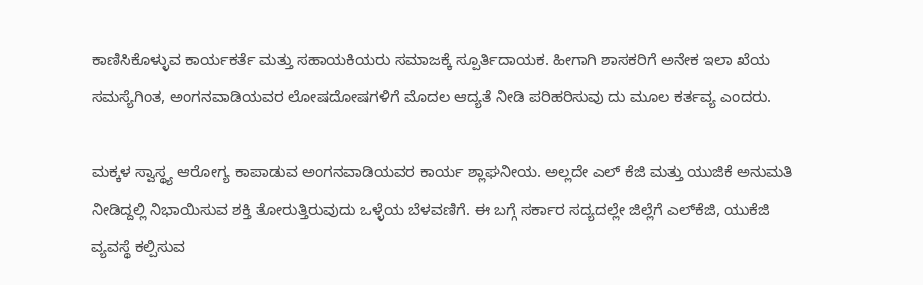ಕಾಣಿಸಿಕೊಳ್ಳುವ ಕಾರ್ಯಕರ್ತೆ ಮತ್ತು ಸಹಾಯಕಿಯರು ಸಮಾಜಕ್ಕೆ ಸ್ಪೂರ್ತಿದಾಯಕ. ಹೀಗಾಗಿ ಶಾಸಕರಿಗೆ ಅನೇಕ ಇಲಾ ಖೆಯ ಸಮಸ್ಯೆಗಿಂತ, ಅಂಗನವಾಡಿಯವರ ಲೋಷದೋಷಗಳಿಗೆ ಮೊದಲ ಆದ್ಯತೆ ನೀಡಿ ಪರಿಹರಿಸುವು ದು ಮೂಲ ಕರ್ತವ್ಯ ಎಂದರು.

ಮಕ್ಕಳ ಸ್ವಾಸ್ಥ್ಯ ಆರೋಗ್ಯ ಕಾಪಾಡುವ ಅಂಗನವಾಡಿಯವರ ಕಾರ್ಯ ಶ್ಲಾಘನೀಯ. ಅಲ್ಲದೇ ಎಲ್ ಕೆಜಿ ಮತ್ತು ಯುಜಿಕೆ ಅನುಮತಿ ನೀಡಿದ್ದಲ್ಲಿ ನಿಭಾಯಿಸುವ ಶಕ್ತಿ ತೋರುತ್ತಿರುವುದು ಒಳ್ಳೆಯ ಬೆಳವಣಿಗೆ. ಈ ಬಗ್ಗೆ ಸರ್ಕಾರ ಸದ್ಯದಲ್ಲೇ ಜಿಲ್ಲೆಗೆ ಎಲ್‍ಕೆಜಿ, ಯುಕೆಜಿ ವ್ಯವಸ್ಥೆ ಕಲ್ಪಿಸುವ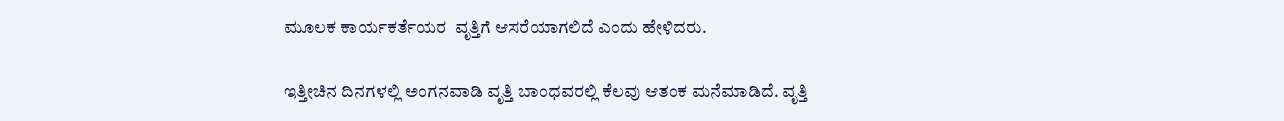ಮೂಲಕ ಕಾರ್ಯಕರ್ತೆಯರ  ವೃತ್ತಿಗೆ ಆಸರೆಯಾಗಲಿದೆ ಎಂದು ಹೇಳಿದರು.

ಇತ್ತೀಚಿನ ದಿನಗಳಲ್ಲಿ ಅಂಗನವಾಡಿ ವೃತ್ತಿ ಬಾಂಧವರಲ್ಲಿ ಕೆಲವು ಆತಂಕ ಮನೆಮಾಡಿದೆ. ವೃತ್ತಿ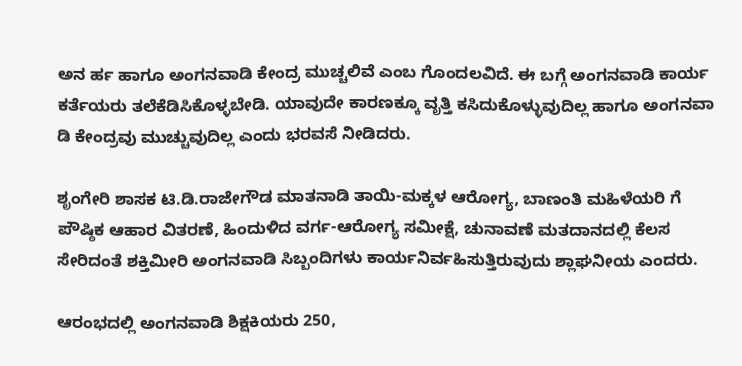ಅನ ರ್ಹ ಹಾಗೂ ಅಂಗನವಾಡಿ ಕೇಂದ್ರ ಮುಚ್ಚಲಿವೆ ಎಂಬ ಗೊಂದಲವಿದೆ. ಈ ಬಗ್ಗೆ ಅಂಗನವಾಡಿ ಕಾರ್ಯ ಕರ್ತೆಯರು ತಲೆಕೆಡಿಸಿಕೊಳ್ಳಬೇಡಿ. ಯಾವುದೇ ಕಾರಣಕ್ಕೂ ವೃತ್ತಿ ಕಸಿದುಕೊಳ್ಳುವುದಿಲ್ಲ ಹಾಗೂ ಅಂಗನವಾ ಡಿ ಕೇಂದ್ರವು ಮುಚ್ಚುವುದಿಲ್ಲ ಎಂದು ಭರವಸೆ ನೀಡಿದರು.

ಶೃಂಗೇರಿ ಶಾಸಕ ಟಿ.ಡಿ.ರಾಜೇಗೌಡ ಮಾತನಾಡಿ ತಾಯಿ-ಮಕ್ಕಳ ಆರೋಗ್ಯ, ಬಾಣಂತಿ ಮಹಿಳೆಯರಿ ಗೆ ಪೌಷ್ಠಿಕ ಆಹಾರ ವಿತರಣೆ, ಹಿಂದುಳಿದ ವರ್ಗ-ಆರೋಗ್ಯ ಸಮೀಕ್ಷೆ, ಚುನಾವಣೆ ಮತದಾನದಲ್ಲಿ ಕೆಲಸ ಸೇರಿದಂತೆ ಶಕ್ತಿಮೀರಿ ಅಂಗನವಾಡಿ ಸಿಬ್ಬಂದಿಗಳು ಕಾರ್ಯನಿರ್ವಹಿಸುತ್ತಿರುವುದು ಶ್ಲಾಘನೀಯ ಎಂದರು.

ಆರಂಭದಲ್ಲಿ ಅಂಗನವಾಡಿ ಶಿಕ್ಷಕಿಯರು 250,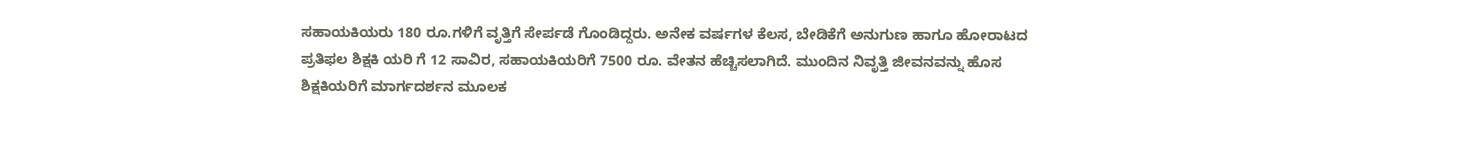ಸಹಾಯಕಿಯರು 180 ರೂ.ಗಳಿಗೆ ವೃತ್ತಿಗೆ ಸೇರ್ಪಡೆ ಗೊಂಡಿದ್ದರು. ಅನೇಕ ವರ್ಷಗಳ ಕೆಲಸ, ಬೇಡಿಕೆಗೆ ಅನುಗುಣ ಹಾಗೂ ಹೋರಾಟದ ಪ್ರತಿಫಲ ಶಿಕ್ಷಕಿ ಯರಿ ಗೆ 12 ಸಾವಿರ, ಸಹಾಯಕಿಯರಿಗೆ 7500 ರೂ. ವೇತನ ಹೆಚ್ಚಿಸಲಾಗಿದೆ. ಮುಂದಿನ ನಿವೃತ್ತಿ ಜೀವನವನ್ನು ಹೊಸ ಶಿಕ್ಷಕಿಯರಿಗೆ ಮಾರ್ಗದರ್ಶನ ಮೂಲಕ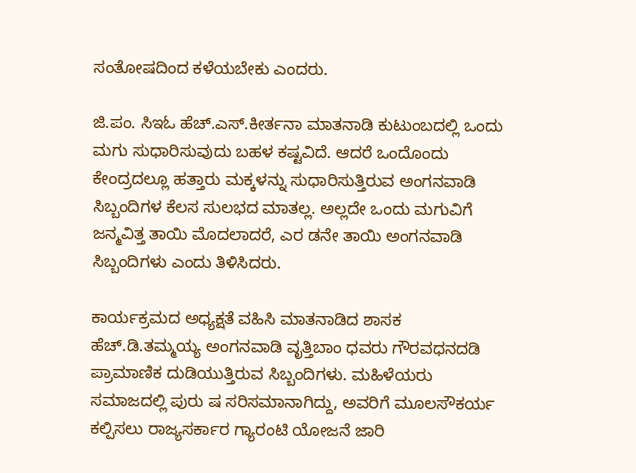ಸಂತೋಷದಿಂದ ಕಳೆಯಬೇಕು ಎಂದರು.

ಜಿ.ಪಂ. ಸಿಇಓ ಹೆಚ್.ಎಸ್.ಕೀರ್ತನಾ ಮಾತನಾಡಿ ಕುಟುಂಬದಲ್ಲಿ ಒಂದು ಮಗು ಸುಧಾರಿಸುವುದು ಬಹಳ ಕಷ್ಟವಿದೆ. ಆದರೆ ಒಂದೊಂದು ಕೇಂದ್ರದಲ್ಲೂ ಹತ್ತಾರು ಮಕ್ಕಳನ್ನು ಸುಧಾರಿಸುತ್ತಿರುವ ಅಂಗನವಾಡಿ ಸಿಬ್ಬಂದಿಗಳ ಕೆಲಸ ಸುಲಭದ ಮಾತಲ್ಲ. ಅಲ್ಲದೇ ಒಂದು ಮಗುವಿಗೆ ಜನ್ಮವಿತ್ತ ತಾಯಿ ಮೊದಲಾದರೆ, ಎರ ಡನೇ ತಾಯಿ ಅಂಗನವಾಡಿ ಸಿಬ್ಬಂದಿಗಳು ಎಂದು ತಿಳಿಸಿದರು.

ಕಾರ್ಯಕ್ರಮದ ಅಧ್ಯಕ್ಷತೆ ವಹಿಸಿ ಮಾತನಾಡಿದ ಶಾಸಕ ಹೆಚ್.ಡಿ.ತಮ್ಮಯ್ಯ ಅಂಗನವಾಡಿ ವೃತ್ತಿಬಾಂ ಧವರು ಗೌರವಧನದಡಿ ಪ್ರಾಮಾಣಿಕ ದುಡಿಯುತ್ತಿರುವ ಸಿಬ್ಬಂದಿಗಳು. ಮಹಿಳೆಯರು ಸಮಾಜದಲ್ಲಿ ಪುರು ಷ ಸರಿಸಮಾನಾಗಿದ್ದು, ಅವರಿಗೆ ಮೂಲಸೌಕರ್ಯ ಕಲ್ಪಿಸಲು ರಾಜ್ಯಸರ್ಕಾರ ಗ್ಯಾರಂಟಿ ಯೋಜನೆ ಜಾರಿ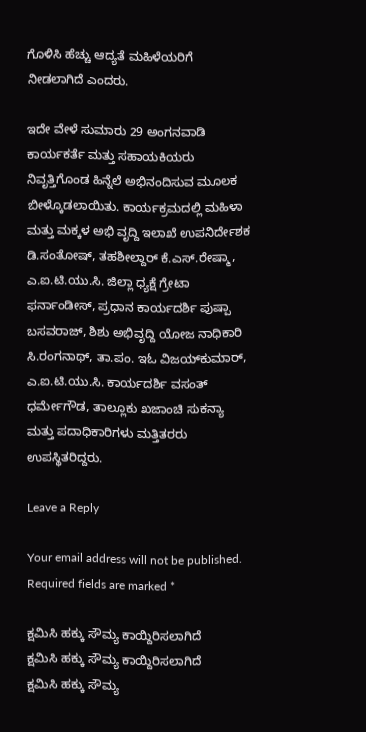ಗೊಳಿಸಿ ಹೆಚ್ಚು ಆದ್ಯತೆ ಮಹಿಳೆಯರಿಗೆ ನೀಡಲಾಗಿದೆ ಎಂದರು.

ಇದೇ ವೇಳೆ ಸುಮಾರು 29 ಅಂಗನವಾಡಿ ಕಾರ್ಯಕರ್ತೆ ಮತ್ತು ಸಹಾಯಕಿಯರು ನಿವೃತ್ತಿಗೊಂಡ ಹಿನ್ನೆಲೆ ಅಭಿನಂದಿಸುವ ಮೂಲಕ ಬೀಳ್ಕೊಡಲಾಯಿತು. ಕಾರ್ಯಕ್ರಮದಲ್ಲಿ ಮಹಿಳಾ ಮತ್ತು ಮಕ್ಕಳ ಅಭಿ ವೃದ್ದಿ ಇಲಾಖೆ ಉಪನಿರ್ದೇಶಕ ಡಿ.ಸಂತೋಷ್, ತಹಶೀಲ್ದಾರ್ ಕೆ.ಎಸ್.ರೇಷ್ಮಾ, ಎ.ಐ.ಟಿ.ಯು.ಸಿ. ಜಿಲ್ಲಾ ಧ್ಯಕ್ಷೆ ಗ್ರೇಟಾ ಫರ್ನಾಂಡೀಸ್, ಪ್ರಧಾನ ಕಾರ್ಯದರ್ಶಿ ಪುಷ್ಪಾ ಬಸವರಾಜ್, ಶಿಶು ಅಭಿವೃದ್ದಿ ಯೋಜ ನಾಧಿಕಾರಿ ಸಿ.ರಂಗನಾಥ್, ತಾ.ಪಂ. ಇಓ ವಿಜಯ್‍ಕುಮಾರ್, ಎ.ಐ.ಟಿ.ಯು.ಸಿ. ಕಾರ್ಯದರ್ಶಿ ವಸಂತ್ ಧರ್ಮೇಗೌಡ, ತಾಲ್ಲೂಕು ಖಜಾಂಚಿ ಸುಕನ್ಯಾ ಮತ್ತು ಪದಾಧಿಕಾರಿಗಳು ಮತ್ತಿತರರು ಉಪಸ್ಥಿತರಿದ್ದರು.

Leave a Reply

Your email address will not be published. Required fields are marked *

ಕ್ಷಮಿಸಿ ಹಕ್ಕು ಸೌಮ್ಯ ಕಾಯ್ದಿರಿಸಲಾಗಿದೆ
ಕ್ಷಮಿಸಿ ಹಕ್ಕು ಸೌಮ್ಯ ಕಾಯ್ದಿರಿಸಲಾಗಿದೆ
ಕ್ಷಮಿಸಿ ಹಕ್ಕು ಸೌಮ್ಯ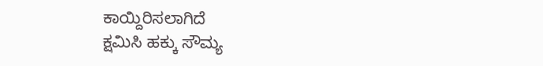ಕಾಯ್ದಿರಿಸಲಾಗಿದೆ
ಕ್ಷಮಿಸಿ ಹಕ್ಕು ಸೌಮ್ಯ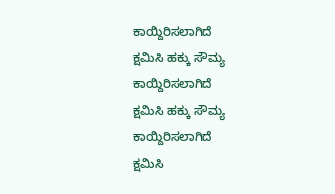ಕಾಯ್ದಿರಿಸಲಾಗಿದೆ
ಕ್ಷಮಿಸಿ ಹಕ್ಕು ಸೌಮ್ಯ ಕಾಯ್ದಿರಿಸಲಾಗಿದೆ
ಕ್ಷಮಿಸಿ ಹಕ್ಕು ಸೌಮ್ಯ ಕಾಯ್ದಿರಿಸಲಾಗಿದೆ
ಕ್ಷಮಿಸಿ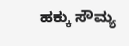ಹಕ್ಕು ಸೌಮ್ಯ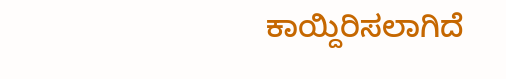ಕಾಯ್ದಿರಿಸಲಾಗಿದೆ